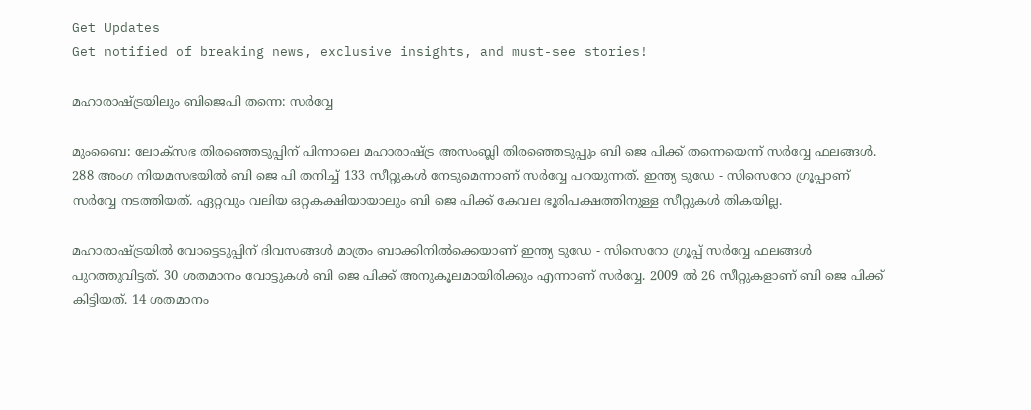Get Updates
Get notified of breaking news, exclusive insights, and must-see stories!

മഹാരാഷ്ട്രയിലും ബിജെപി തന്നെ: സര്‍വ്വേ

മുംബൈ: ലോക്‌സഭ തിരഞ്ഞെടുപ്പിന് പിന്നാലെ മഹാരാഷ്ട്ര അസംബ്ലി തിരഞ്ഞെടുപ്പും ബി ജെ പിക്ക് തന്നെയെന്ന് സര്‍വ്വേ ഫലങ്ങള്‍. 288 അംഗ നിയമസഭയില്‍ ബി ജെ പി തനിച്ച് 133 സീറ്റുകള്‍ നേടുമെന്നാണ് സര്‍വ്വേ പറയുന്നത്. ഇന്ത്യ ടുഡേ - സിസെറോ ഗ്രൂപ്പാണ് സര്‍വ്വേ നടത്തിയത്. ഏറ്റവും വലിയ ഒറ്റകക്ഷിയായാലും ബി ജെ പിക്ക് കേവല ഭൂരിപക്ഷത്തിനുള്ള സീറ്റുകള്‍ തികയില്ല.

മഹാരാഷ്ട്രയില്‍ വോട്ടെടുപ്പിന് ദിവസങ്ങള്‍ മാത്രം ബാക്കിനില്‍ക്കെയാണ് ഇന്ത്യ ടുഡേ - സിസെറോ ഗ്രൂപ്പ് സര്‍വ്വേ ഫലങ്ങള്‍ പുറത്തുവിട്ടത്. 30 ശതമാനം വോട്ടുകള്‍ ബി ജെ പിക്ക് അനുകൂലമായിരിക്കും എന്നാണ് സര്‍വ്വേ. 2009 ല്‍ 26 സീറ്റുകളാണ് ബി ജെ പിക്ക് കിട്ടിയത്. 14 ശതമാനം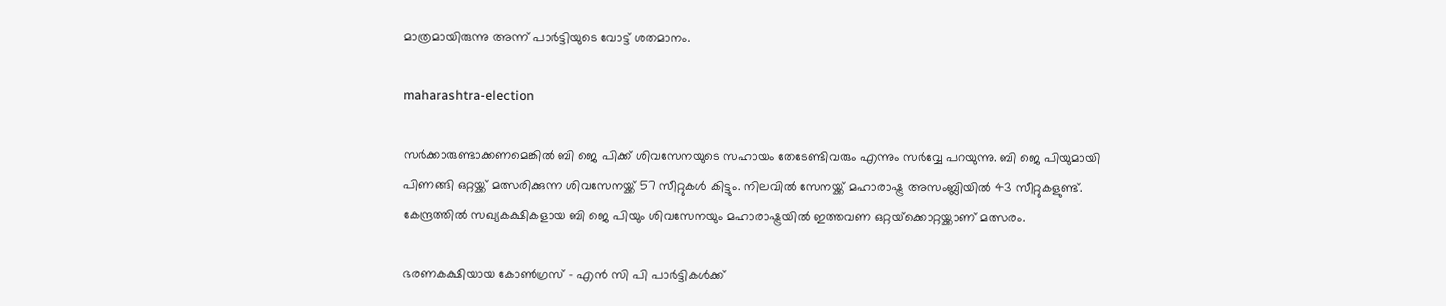മാത്രമായിരുന്നു അന്ന് പാര്‍ട്ടിയുടെ വോട്ട് ശതമാനം.

maharashtra-election

സര്‍ക്കാരുണ്ടാക്കണമെങ്കില്‍ ബി ജെ പിക്ക് ശിവസേനയുടെ സഹായം തേടേണ്ടിവരും എന്നും സര്‍വ്വേ പറയുന്നു. ബി ജെ പിയുമായി പിണങ്ങി ഒറ്റയ്ക്ക് മത്സരിക്കുന്ന ശിവസേനയ്ക്ക് 57 സീറ്റുകള്‍ കിട്ടും. നിലവില്‍ സേനയ്ക്ക് മഹാരാഷ്ട്ര അസംബ്ലിയില്‍ 43 സീറ്റുകളുണ്ട്. കേന്ദ്രത്തില്‍ സഖ്യകക്ഷികളായ ബി ജെ പിയും ശിവസേനയും മഹാരാഷ്ട്രയില്‍ ഇത്തവണ ഒറ്റയ്‌ക്കൊറ്റയ്ക്കാണ് മത്സരം.

ഭരണകക്ഷിയായ കോണ്‍ഗ്രസ് - എന്‍ സി പി പാര്‍ട്ടികള്‍ക്ക്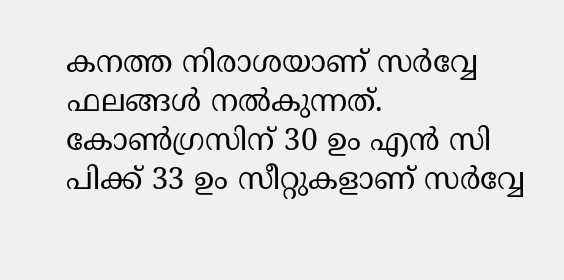കനത്ത നിരാശയാണ് സര്‍വ്വേ ഫലങ്ങള്‍ നല്‍കുന്നത്. കോണ്‍ഗ്രസിന് 30 ഉം എന്‍ സി പിക്ക് 33 ഉം സീറ്റുകളാണ് സര്‍വ്വേ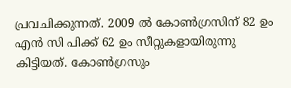പ്രവചിക്കുന്നത്. 2009 ല്‍ കോണ്‍ഗ്രസിന് 82 ഉം എന്‍ സി പിക്ക് 62 ഉം സീറ്റുകളായിരുന്നു കിട്ടിയത്. കോണ്‍ഗ്രസും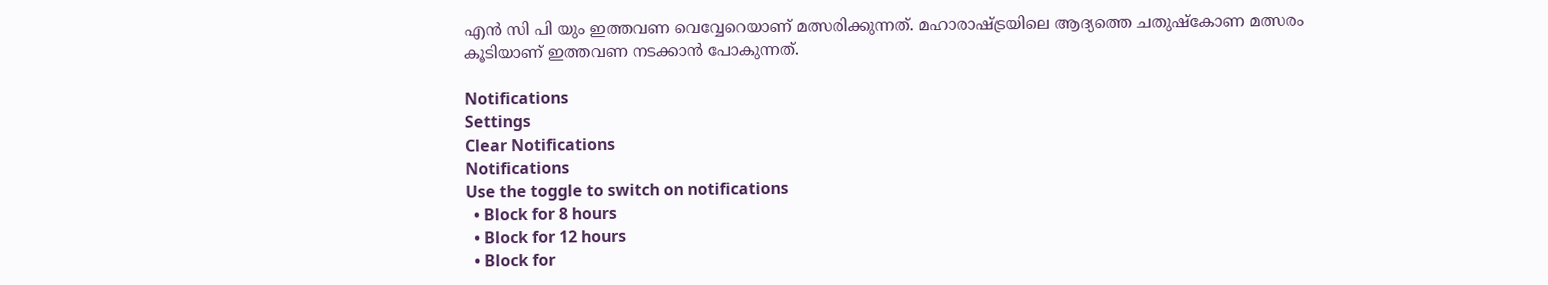എന്‍ സി പി യും ഇത്തവണ വെവ്വേറെയാണ് മത്സരിക്കുന്നത്. മഹാരാഷ്ട്രയിലെ ആദ്യത്തെ ചതുഷ്‌കോണ മത്സരം കൂടിയാണ് ഇത്തവണ നടക്കാന്‍ പോകുന്നത്.

Notifications
Settings
Clear Notifications
Notifications
Use the toggle to switch on notifications
  • Block for 8 hours
  • Block for 12 hours
  • Block for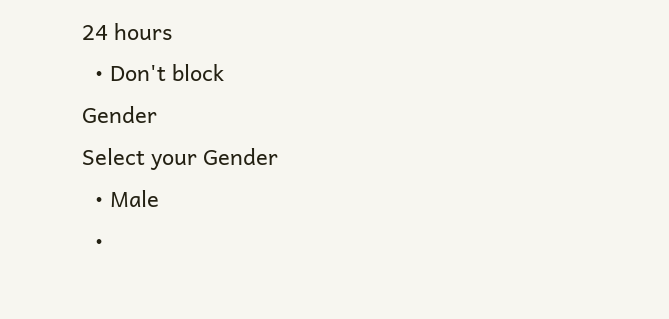24 hours
  • Don't block
Gender
Select your Gender
  • Male
  •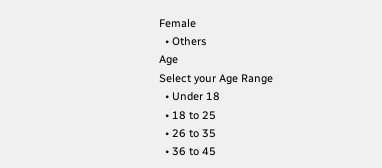Female
  • Others
Age
Select your Age Range
  • Under 18
  • 18 to 25
  • 26 to 35
  • 36 to 45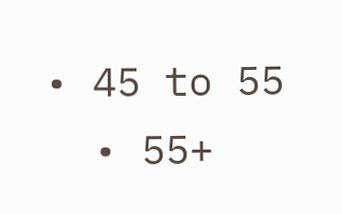• 45 to 55
  • 55+